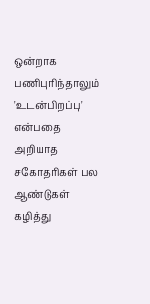ஒன்றாக பணிபுரிந்தாலும் 'உடன்பிறப்பு' என்பதை அறியாத சகோதரிகள் பல ஆண்டுகள் கழித்து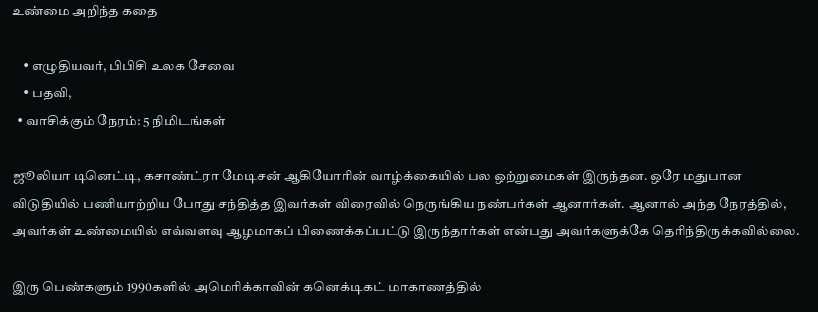உண்மை அறிந்த கதை

    • எழுதியவர், பிபிசி உலக சேவை
    • பதவி,
  • வாசிக்கும் நேரம்: 5 நிமிடங்கள்

ஜூலியா டினெட்டி, கசாண்ட்ரா மேடிசன் ஆகியோரின் வாழ்க்கையில் பல ஒற்றுமைகள் இருந்தன. ஒரே மதுபான விடுதியில் பணியாற்றிய போது சந்தித்த இவர்கள் விரைவில் நெருங்கிய நண்பர்கள் ஆனார்கள். ஆனால் அந்த நேரத்தில், அவர்கள் உண்மையில் எவ்வளவு ஆழமாகப் பிணைக்கப்பட்டு இருந்தார்கள் என்பது அவர்களுக்கே தெரிந்திருக்கவில்லை.

இரு பெண்களும் 1990களில் அமெரிக்காவின் கனெக்டிகட் மாகாணத்தில்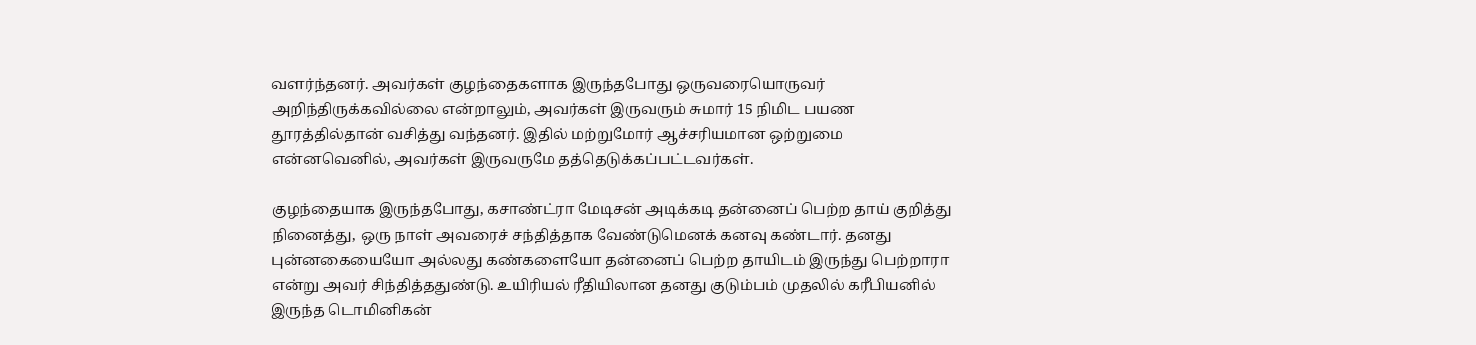வளர்ந்தனர். அவர்கள் குழந்தைகளாக இருந்தபோது ஒருவரையொருவர் அறிந்திருக்கவில்லை என்றாலும், அவர்கள் இருவரும் சுமார் 15 நிமிட பயண தூரத்தில்தான் வசித்து வந்தனர். இதில் மற்றுமோர் ஆச்சரியமான ஒற்றுமை என்னவெனில், அவர்கள் இருவருமே தத்தெடுக்கப்பட்டவர்கள்.

குழந்தையாக இருந்தபோது, கசாண்ட்ரா மேடிசன் அடிக்கடி தன்னைப் பெற்ற தாய் குறித்து நினைத்து, ஒரு நாள் அவரைச் சந்தித்தாக வேண்டுமெனக் கனவு கண்டார். தனது புன்னகையையோ அல்லது கண்களையோ தன்னைப் பெற்ற தாயிடம் இருந்து பெற்றாரா என்று அவர் சிந்தித்ததுண்டு. உயிரியல் ரீதியிலான தனது குடும்பம் முதலில் கரீபியனில் இருந்த டொமினிகன்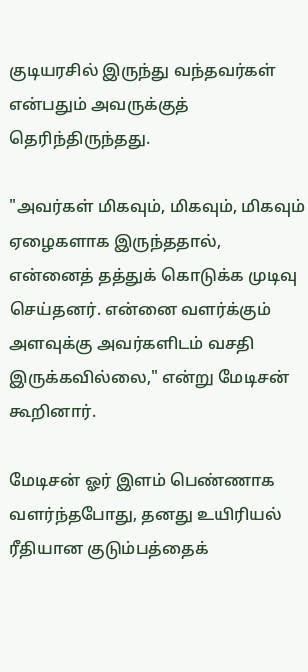குடியரசில் இருந்து வந்தவர்கள் என்பதும் அவருக்குத் தெரிந்திருந்தது.

"அவர்கள் மிகவும், மிகவும், மிகவும் ஏழைகளாக இருந்ததால், என்னைத் தத்துக் கொடுக்க முடிவு செய்தனர். என்னை வளர்க்கும் அளவுக்கு அவர்களிடம் வசதி இருக்கவில்லை," என்று மேடிசன் கூறினார்.

மேடிசன் ஓர் இளம் பெண்ணாக வளர்ந்தபோது, தனது உயிரியல் ரீதியான குடும்பத்தைக்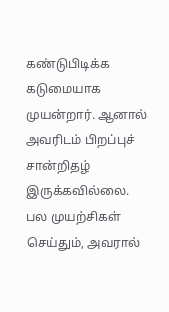கண்டுபிடிக்க கடுமையாக முயன்றார். ஆனால் அவரிடம் பிறப்புச் சான்றிதழ் இருக்கவில்லை. பல முயற்சிகள் செய்தும், அவரால்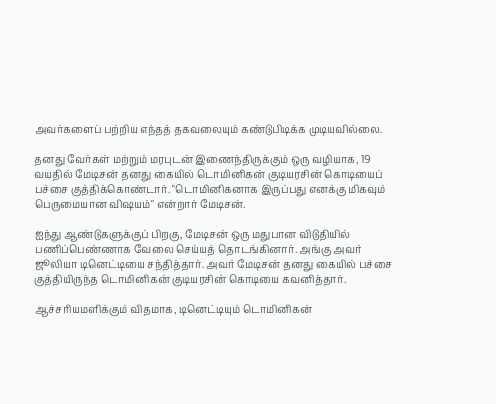அவர்களைப் பற்றிய எந்தத் தகவலையும் கண்டுபிடிக்க முடியவில்லை.

தனது வேர்கள் மற்றும் மரபுடன் இணைந்திருக்கும் ஒரு வழியாக, 19 வயதில் மேடிசன் தனது கையில் டொமினிகன் குடியரசின் கொடியைப் பச்சை குத்திக்கொண்டார். "டொமினிகனாக இருப்பது எனக்கு மிகவும் பெருமையான விஷயம்" என்றார் மேடிசன்.

ஐந்து ஆண்டுகளுக்குப் பிறகு, மேடிசன் ஒரு மதுபான விடுதியில் பணிப்பெண்ணாக வேலை செய்யத் தொடங்கினார். அங்கு அவர் ஜூலியா டினெட்டியை சந்தித்தார். அவர் மேடிசன் தனது கையில் பச்சை குத்தியிருந்த டொமினிகன் குடியரசின் கொடியை கவனித்தார்.

ஆச்சரியமளிக்கும் விதமாக, டினெட்டியும் டொமினிகன்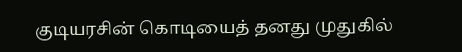குடியரசின் கொடியைத் தனது முதுகில்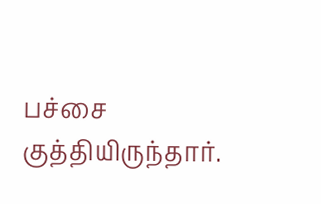பச்சை குத்தியிருந்தார்.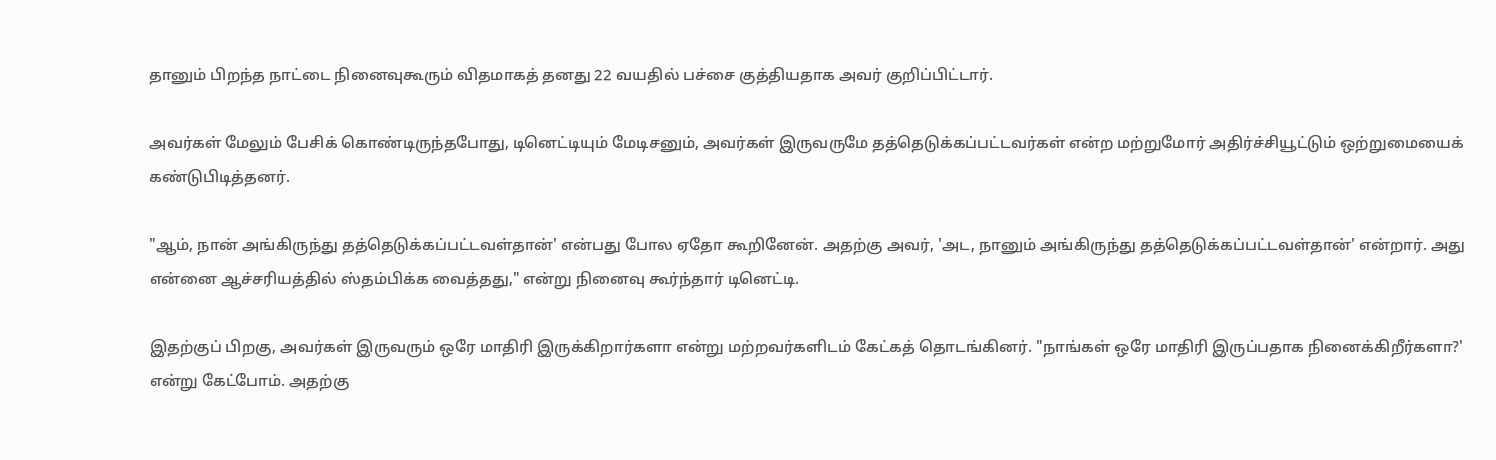தானும் பிறந்த நாட்டை நினைவுகூரும் விதமாகத் தனது 22 வயதில் பச்சை குத்தியதாக அவர் குறிப்பிட்டார்.

அவர்கள் மேலும் பேசிக் கொண்டிருந்தபோது, டினெட்டியும் மேடிசனும், அவர்கள் இருவருமே தத்தெடுக்கப்பட்டவர்கள் என்ற மற்றுமோர் அதிர்ச்சியூட்டும் ஒற்றுமையைக் கண்டுபிடித்தனர்.

"ஆம், நான் அங்கிருந்து தத்தெடுக்கப்பட்டவள்தான்' என்பது போல ஏதோ கூறினேன். அதற்கு அவர், 'அட, நானும் அங்கிருந்து தத்தெடுக்கப்பட்டவள்தான்' என்றார். அது என்னை ஆச்சரியத்தில் ஸ்தம்பிக்க வைத்தது," என்று நினைவு கூர்ந்தார் டினெட்டி.

இதற்குப் பிறகு, அவர்கள் இருவரும் ஒரே மாதிரி இருக்கிறார்களா என்று மற்றவர்களிடம் கேட்கத் தொடங்கினர். "நாங்கள் ஒரே மாதிரி இருப்பதாக நினைக்கிறீர்களா?' என்று கேட்போம். அதற்கு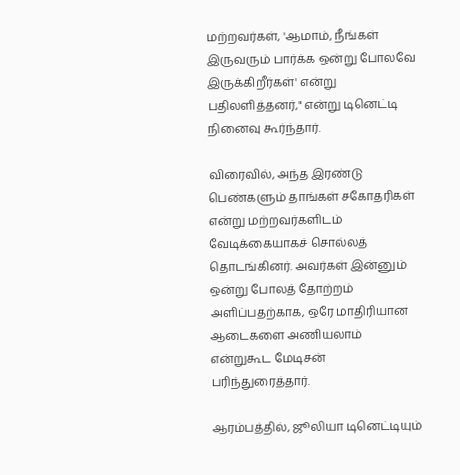மற்றவர்கள், 'ஆமாம், நீங்கள் இருவரும் பார்க்க ஒன்று போலவே இருக்கிறீர்கள்' என்று பதிலளித்தனர்," என்று டினெட்டி நினைவு கூர்ந்தார்.

விரைவில், அந்த இரண்டு பெண்களும் தாங்கள் சகோதரிகள் என்று மற்றவர்களிடம் வேடிக்கையாகச் சொல்லத் தொடங்கினர். அவர்கள் இன்னும் ஒன்று போலத் தோற்றம் அளிப்பதற்காக, ஒரே மாதிரியான ஆடைகளை அணியலாம் என்றுகூட மேடிசன் பரிந்துரைத்தார்.

ஆரம்பத்தில், ஜூலியா டினெட்டியும்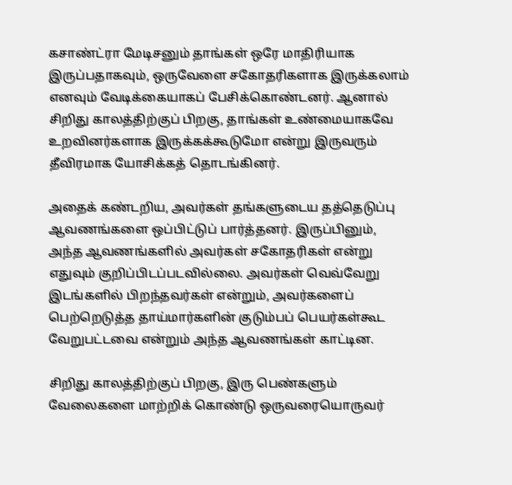கசாண்ட்ரா மேடிசனும் தாங்கள் ஒரே மாதிரியாக இருப்பதாகவும், ஒருவேளை சகோதரிகளாக இருக்கலாம் எனவும் வேடிக்கையாகப் பேசிக்கொண்டனர். ஆனால் சிறிது காலத்திற்குப் பிறகு, தாங்கள் உண்மையாகவே உறவினர்களாக இருக்கக்கூடுமோ என்று இருவரும் தீவிரமாக யோசிக்கத் தொடங்கினர்.

அதைக் கண்டறிய, அவர்கள் தங்களுடைய தத்தெடுப்பு ஆவணங்களை ஒப்பிட்டுப் பார்த்தனர். இருப்பினும், அந்த ஆவணங்களில் அவர்கள் சகோதரிகள் என்று எதுவும் குறிப்பிடப்படவில்லை. அவர்கள் வெவ்வேறு இடங்களில் பிறந்தவர்கள் என்றும், அவர்களைப் பெற்றெடுத்த தாய்மார்களின் குடும்பப் பெயர்கள்கூட வேறுபட்டவை என்றும் அந்த ஆவணங்கள் காட்டின.

சிறிது காலத்திற்குப் பிறகு, இரு பெண்களும் வேலைகளை மாற்றிக் கொண்டு ஒருவரையொருவர்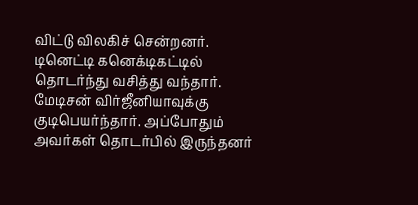விட்டு விலகிச் சென்றனர். டினெட்டி கனெக்டிகட்டில் தொடர்ந்து வசித்து வந்தார். மேடிசன் விர்ஜீனியாவுக்கு குடிபெயர்ந்தார். அப்போதும் அவர்கள் தொடர்பில் இருந்தனர்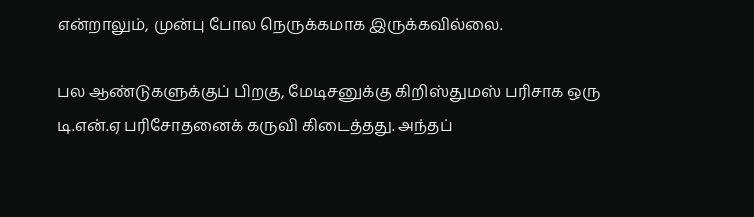என்றாலும், முன்பு போல நெருக்கமாக இருக்கவில்லை.

பல ஆண்டுகளுக்குப் பிறகு, மேடிசனுக்கு கிறிஸ்துமஸ் பரிசாக ஒரு டி.என்.ஏ பரிசோதனைக் கருவி கிடைத்தது. அந்தப்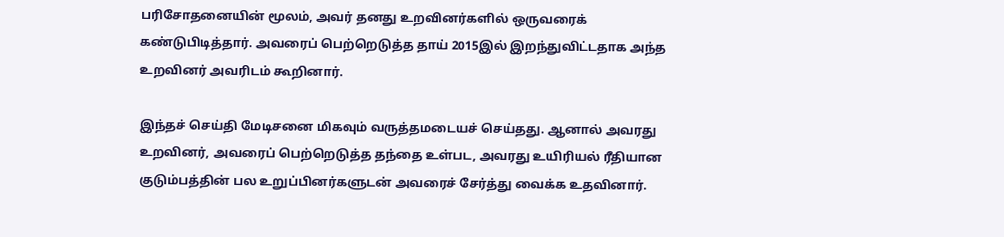பரிசோதனையின் மூலம், அவர் தனது உறவினர்களில் ஒருவரைக் கண்டுபிடித்தார். அவரைப் பெற்றெடுத்த தாய் 2015இல் இறந்துவிட்டதாக அந்த உறவினர் அவரிடம் கூறினார்.

இந்தச் செய்தி மேடிசனை மிகவும் வருத்தமடையச் செய்தது. ஆனால் அவரது உறவினர், அவரைப் பெற்றெடுத்த தந்தை உள்பட, அவரது உயிரியல் ரீதியான குடும்பத்தின் பல உறுப்பினர்களுடன் அவரைச் சேர்த்து வைக்க உதவினார்.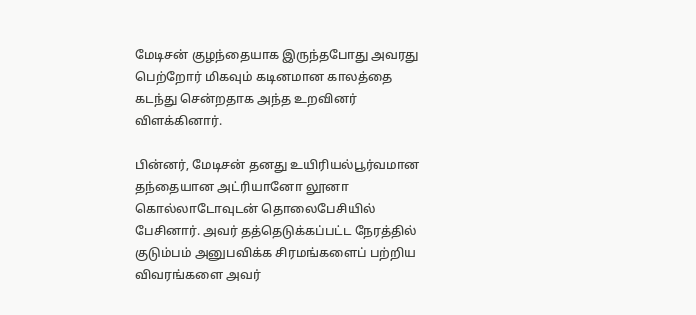மேடிசன் குழந்தையாக இருந்தபோது அவரது பெற்றோர் மிகவும் கடினமான காலத்தை கடந்து சென்றதாக அந்த உறவினர் விளக்கினார்.

பின்னர், மேடிசன் தனது உயிரியல்பூர்வமான தந்தையான அட்ரியானோ லூனா கொல்லாடோவுடன் தொலைபேசியில் பேசினார். அவர் தத்தெடுக்கப்பட்ட நேரத்தில் குடும்பம் அனுபவிக்க சிரமங்களைப் பற்றிய விவரங்களை அவர்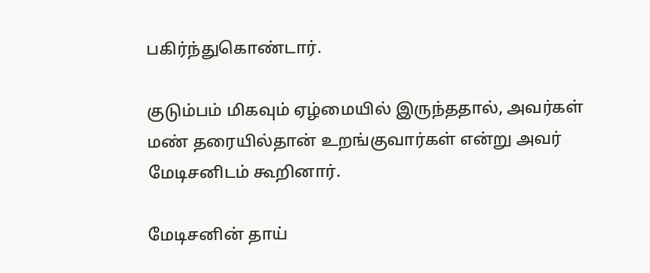பகிர்ந்துகொண்டார்.

குடும்பம் மிகவும் ஏழ்மையில் இருந்ததால், அவர்கள் மண் தரையில்தான் உறங்குவார்கள் என்று அவர் மேடிசனிடம் கூறினார்.

மேடிசனின் தாய்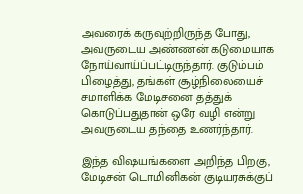அவரைக் கருவுற்றிருந்த போது, அவருடைய அண்ணன் கடுமையாக நோய்வாய்ப்பட்டிருந்தார். குடும்பம் பிழைத்து, தங்கள் சூழ்நிலையைச் சமாளிக்க மேடிசனை தத்துக் கொடுப்பதுதான் ஒரே வழி என்று அவருடைய தந்தை உணர்ந்தார்.

இந்த விஷயங்களை அறிந்த பிறகு, மேடிசன் டொமினிகன் குடியரசுக்குப்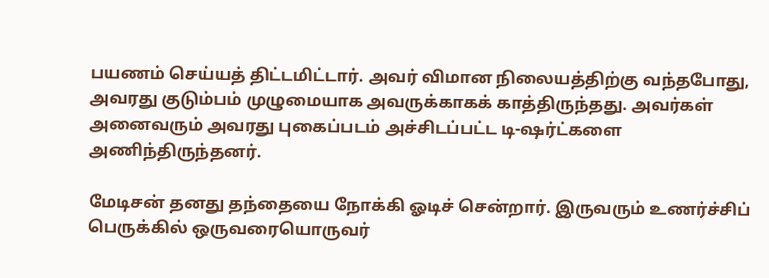பயணம் செய்யத் திட்டமிட்டார். அவர் விமான நிலையத்திற்கு வந்தபோது, அவரது குடும்பம் முழுமையாக அவருக்காகக் காத்திருந்தது. அவர்கள் அனைவரும் அவரது புகைப்படம் அச்சிடப்பட்ட டி-ஷர்ட்களை அணிந்திருந்தனர்.

மேடிசன் தனது தந்தையை நோக்கி ஓடிச் சென்றார். இருவரும் உணர்ச்சிப் பெருக்கில் ஒருவரையொருவர்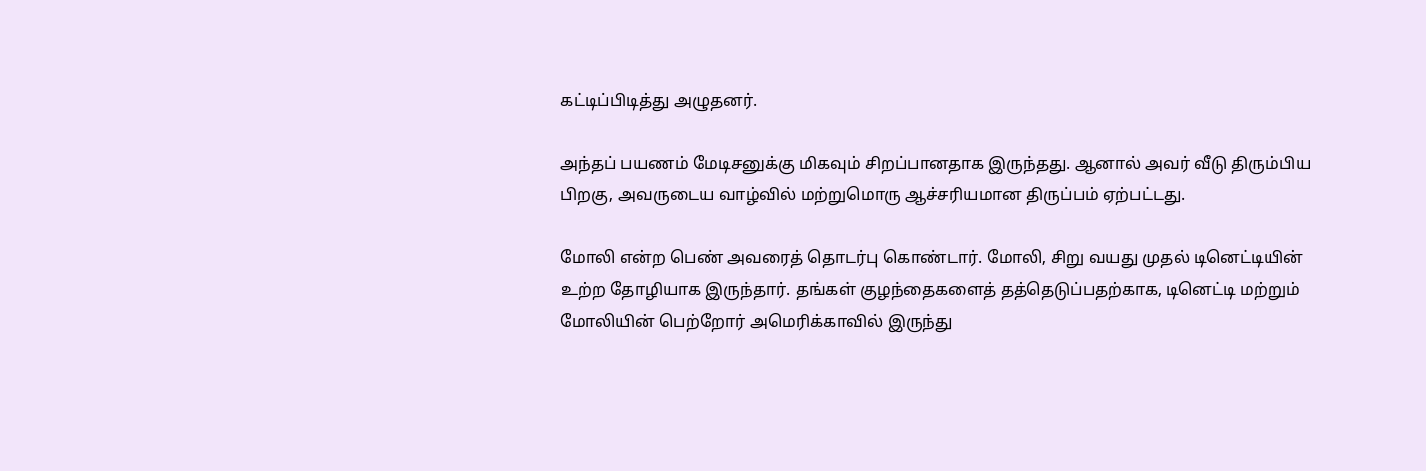கட்டிப்பிடித்து அழுதனர்.

அந்தப் பயணம் மேடிசனுக்கு மிகவும் சிறப்பானதாக இருந்தது. ஆனால் அவர் வீடு திரும்பிய பிறகு, அவருடைய வாழ்வில் மற்றுமொரு ஆச்சரியமான திருப்பம் ஏற்பட்டது.

மோலி என்ற பெண் அவரைத் தொடர்பு கொண்டார். மோலி, சிறு வயது முதல் டினெட்டியின் உற்ற தோழியாக இருந்தார். தங்கள் குழந்தைகளைத் தத்தெடுப்பதற்காக, டினெட்டி மற்றும் மோலியின் பெற்றோர் அமெரிக்காவில் இருந்து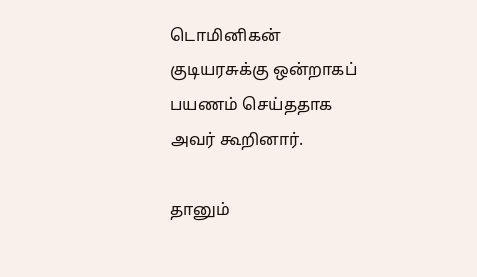டொமினிகன் குடியரசுக்கு ஒன்றாகப் பயணம் செய்ததாக அவர் கூறினார்.

தானும்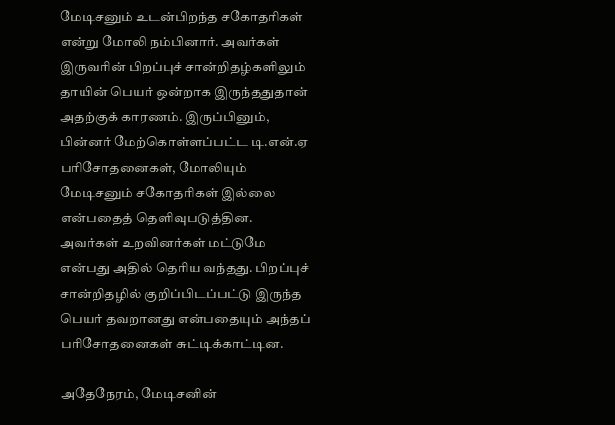மேடிசனும் உடன்பிறந்த சகோதரிகள் என்று மோலி நம்பினார். அவர்கள் இருவரின் பிறப்புச் சான்றிதழ்களிலும் தாயின் பெயர் ஒன்றாக இருந்ததுதான் அதற்குக் காரணம். இருப்பினும், பின்னர் மேற்கொள்ளப்பட்ட டி.என்.ஏ பரிசோதனைகள், மோலியும் மேடிசனும் சகோதரிகள் இல்லை என்பதைத் தெளிவுபடுத்தின. அவர்கள் உறவினர்கள் மட்டுமே என்பது அதில் தெரிய வந்தது. பிறப்புச் சான்றிதழில் குறிப்பிடப்பட்டு இருந்த பெயர் தவறானது என்பதையும் அந்தப் பரிசோதனைகள் சுட்டிக்காட்டின.

அதேநேரம், மேடிசனின்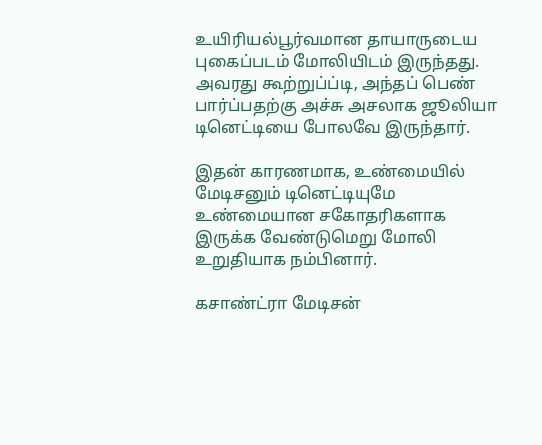உயிரியல்பூர்வமான தாயாருடைய புகைப்படம் மோலியிடம் இருந்தது. அவரது கூற்றுப்ப்டி, அந்தப் பெண் பார்ப்பதற்கு அச்சு அசலாக ஜூலியா டினெட்டியை போலவே இருந்தார்.

இதன் காரணமாக, உண்மையில் மேடிசனும் டினெட்டியுமே உண்மையான சகோதரிகளாக இருக்க வேண்டுமெறு மோலி உறுதியாக நம்பினார்.

கசாண்ட்ரா மேடிசன்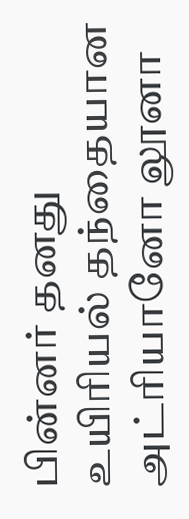பின்னர் தனது உயிரியல் தந்தையான அட்ரியானோ லூனா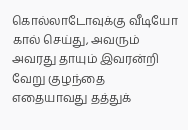கொல்லாடோவுக்கு வீடியோ கால் செய்து, அவரும் அவரது தாயும் இவரன்றி வேறு குழந்தை எதையாவது தத்துக்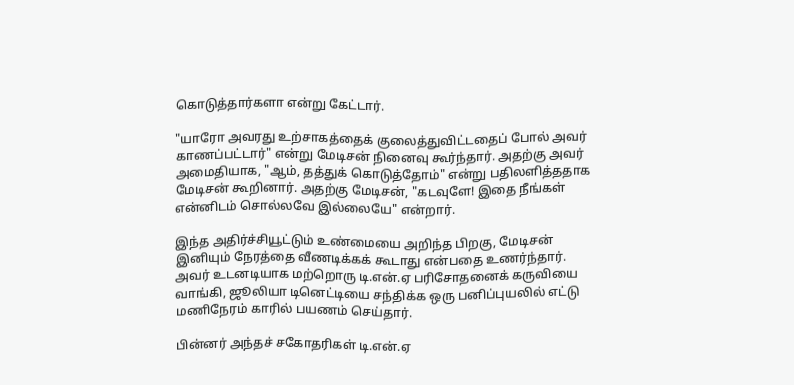கொடுத்தார்களா என்று கேட்டார்.

"யாரோ அவரது உற்சாகத்தைக் குலைத்துவிட்டதைப் போல் அவர் காணப்பட்டார்" என்று மேடிசன் நினைவு கூர்ந்தார். அதற்கு அவர் அமைதியாக, "ஆம், தத்துக் கொடுத்தோம்" என்று பதிலளித்ததாக மேடிசன் கூறினார். அதற்கு மேடிசன், "கடவுளே! இதை நீங்கள் என்னிடம் சொல்லவே இல்லையே" என்றார்.

இந்த அதிர்ச்சியூட்டும் உண்மையை அறிந்த பிறகு, மேடிசன் இனியும் நேரத்தை வீணடிக்கக் கூடாது என்பதை உணர்ந்தார். அவர் உடனடியாக மற்றொரு டி.என்.ஏ பரிசோதனைக் கருவியை வாங்கி, ஜூலியா டினெட்டியை சந்திக்க ஒரு பனிப்புயலில் எட்டு மணிநேரம் காரில் பயணம் செய்தார்.

பின்னர் அந்தச் சகோதரிகள் டி.என்.ஏ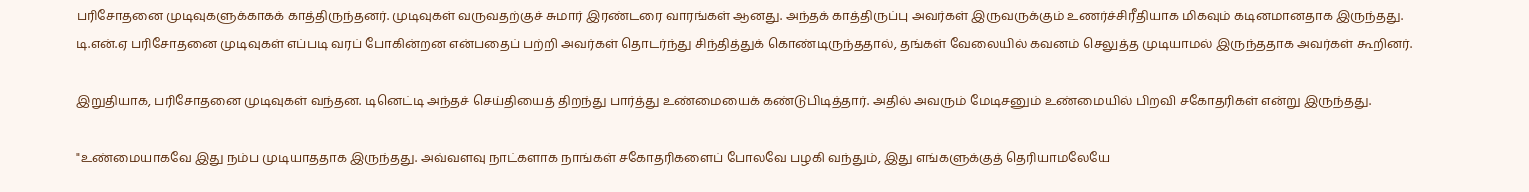பரிசோதனை முடிவுகளுக்காகக் காத்திருந்தனர். முடிவுகள் வருவதற்குச் சுமார் இரண்டரை வாரங்கள் ஆனது. அந்தக் காத்திருப்பு அவர்கள் இருவருக்கும் உணர்ச்சிரீதியாக மிகவும் கடினமானதாக இருந்தது. டி.என்.ஏ பரிசோதனை முடிவுகள் எப்படி வரப் போகின்றன என்பதைப் பற்றி அவர்கள் தொடர்ந்து சிந்தித்துக் கொண்டிருந்ததால், தங்கள் வேலையில் கவனம் செலுத்த முடியாமல் இருந்ததாக அவர்கள் கூறினர்.

இறுதியாக, பரிசோதனை முடிவுகள் வந்தன. டினெட்டி அந்தச் செய்தியைத் திறந்து பார்த்து உண்மையைக் கண்டுபிடித்தார். அதில் அவரும் மேடிசனும் உண்மையில் பிறவி சகோதரிகள் என்று இருந்தது.

"உண்மையாகவே இது நம்ப முடியாததாக இருந்தது. அவ்வளவு நாட்களாக நாங்கள் சகோதரிகளைப் போலவே பழகி வந்தும், இது எங்களுக்குத் தெரியாமலேயே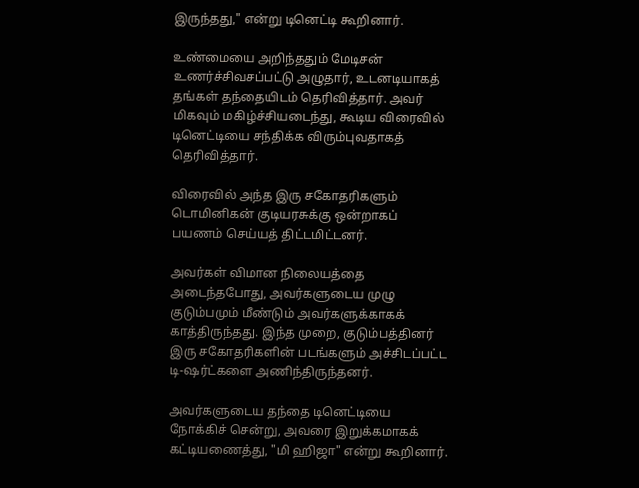இருந்தது," என்று டினெட்டி கூறினார்.

உண்மையை அறிந்ததும் மேடிசன் உணர்ச்சிவசப்பட்டு அழுதார், உடனடியாகத் தங்கள் தந்தையிடம் தெரிவித்தார். அவர் மிகவும் மகிழ்ச்சியடைந்து, கூடிய விரைவில் டினெட்டியை சந்திக்க விரும்புவதாகத் தெரிவித்தார்.

விரைவில் அந்த இரு சகோதரிகளும் டொமினிகன் குடியரசுக்கு ஒன்றாகப் பயணம் செய்யத் திட்டமிட்டனர்.

அவர்கள் விமான நிலையத்தை அடைந்தபோது, அவர்களுடைய முழு குடும்பமும் மீண்டும் அவர்களுக்காகக் காத்திருந்தது. இந்த முறை, குடும்பத்தினர் இரு சகோதரிகளின் படங்களும் அச்சிடப்பட்ட டி-ஷர்ட்களை அணிந்திருந்தனர்.

அவர்களுடைய தந்தை டினெட்டியை நோக்கிச் சென்று, அவரை இறுக்கமாகக் கட்டியணைத்து, "மி ஹிஜா" என்று கூறினார்.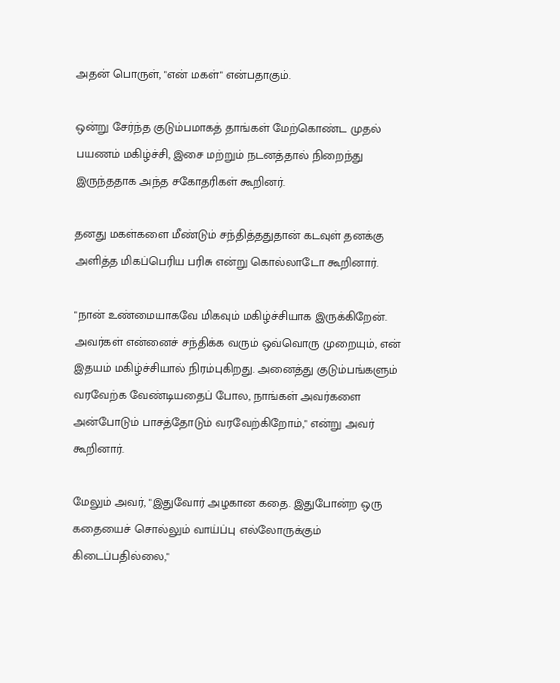அதன் பொருள், "என் மகள்" என்பதாகும்.

ஒன்று சேர்ந்த குடும்பமாகத் தாங்கள் மேற்கொண்ட முதல் பயணம் மகிழ்ச்சி, இசை மற்றும் நடனத்தால் நிறைந்து இருந்ததாக அந்த சகோதரிகள் கூறினர்.

தனது மகள்களை மீண்டும் சந்தித்ததுதான் கடவுள் தனக்கு அளித்த மிகப்பெரிய பரிசு என்று கொல்லாடோ கூறினார்.

"நான் உண்மையாகவே மிகவும் மகிழ்ச்சியாக இருக்கிறேன். அவர்கள் என்னைச் சந்திக்க வரும் ஒவ்வொரு முறையும், என் இதயம் மகிழ்ச்சியால் நிரம்புகிறது. அனைத்து குடும்பங்களும் வரவேற்க வேண்டியதைப் போல, நாங்கள் அவர்களை அன்போடும் பாசத்தோடும் வரவேற்கிறோம்," என்று அவர் கூறினார்.

மேலும் அவர், "இதுவோர் அழகான கதை. இதுபோன்ற ஒரு கதையைச் சொல்லும் வாய்ப்பு எல்லோருக்கும் கிடைப்பதில்லை,"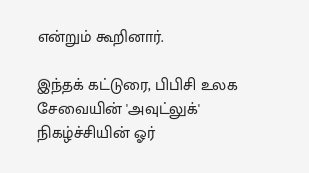என்றும் கூறினார்.

இந்தக் கட்டுரை, பிபிசி உலக சேவையின் 'அவுட்லுக்' நிகழ்ச்சியின் ஓர்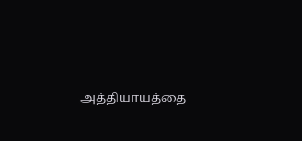அத்தியாயத்தை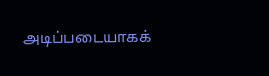அடிப்படையாகக்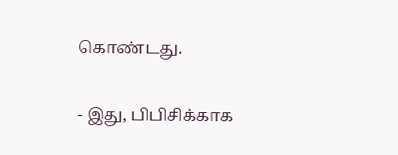கொண்டது.

- இது, பிபிசிக்காக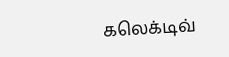கலெக்டிவ்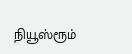நியூஸ்ரூம்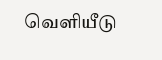வெளியீடு